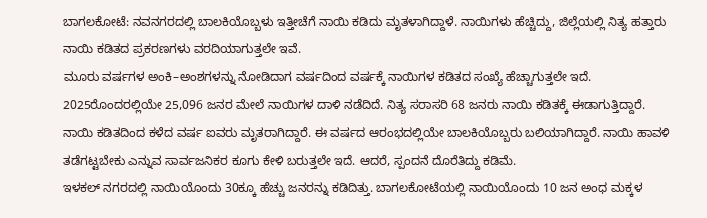ಬಾಗಲಕೋಟೆ: ನವನಗರದಲ್ಲಿ ಬಾಲಕಿಯೊಬ್ಬಳು ಇತ್ತೀಚೆಗೆ ನಾಯಿ ಕಡಿದು ಮೃತಳಾಗಿದ್ದಾಳೆ. ನಾಯಿಗಳು ಹೆಚ್ಚಿದ್ದು, ಜಿಲ್ಲೆಯಲ್ಲಿ ನಿತ್ಯ ಹತ್ತಾರು ನಾಯಿ ಕಡಿತದ ಪ್ರಕರಣಗಳು ವರದಿಯಾಗುತ್ತಲೇ ಇವೆ.
ಮೂರು ವರ್ಷಗಳ ಅಂಕಿ–ಅಂಶಗಳನ್ನು ನೋಡಿದಾಗ ವರ್ಷದಿಂದ ವರ್ಷಕ್ಕೆ ನಾಯಿಗಳ ಕಡಿತದ ಸಂಖ್ಯೆ ಹೆಚ್ಚಾಗುತ್ತಲೇ ಇದೆ. 2025ರೊಂದರಲ್ಲಿಯೇ 25,096 ಜನರ ಮೇಲೆ ನಾಯಿಗಳ ದಾಳಿ ನಡೆದಿದೆ. ನಿತ್ಯ ಸರಾಸರಿ 68 ಜನರು ನಾಯಿ ಕಡಿತಕ್ಕೆ ಈಡಾಗುತ್ತಿದ್ದಾರೆ.
ನಾಯಿ ಕಡಿತದಿಂದ ಕಳೆದ ವರ್ಷ ಐವರು ಮೃತರಾಗಿದ್ದಾರೆ. ಈ ವರ್ಷದ ಆರಂಭದಲ್ಲಿಯೇ ಬಾಲಕಿಯೊಬ್ಬರು ಬಲಿಯಾಗಿದ್ದಾರೆ. ನಾಯಿ ಹಾವಳಿ ತಡೆಗಟ್ಟಬೇಕು ಎನ್ನುವ ಸಾರ್ವಜನಿಕರ ಕೂಗು ಕೇಳಿ ಬರುತ್ತಲೇ ಇದೆ. ಆದರೆ, ಸ್ಪಂದನೆ ದೊರೆತಿದ್ದು ಕಡಿಮೆ.
ಇಳಕಲ್ ನಗರದಲ್ಲಿ ನಾಯಿಯೊಂದು 30ಕ್ಕೂ ಹೆಚ್ಚು ಜನರನ್ನು ಕಡಿದಿತ್ತು. ಬಾಗಲಕೋಟೆಯಲ್ಲಿ ನಾಯಿಯೊಂದು 10 ಜನ ಅಂಧ ಮಕ್ಕಳ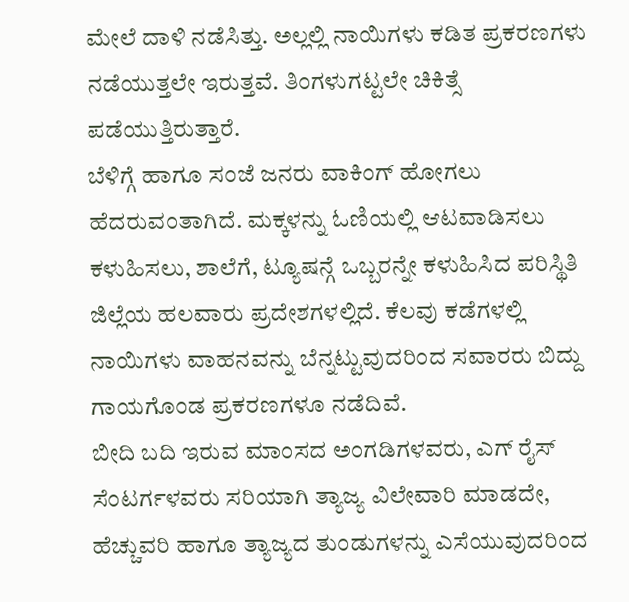ಮೇಲೆ ದಾಳಿ ನಡೆಸಿತ್ತು. ಅಲ್ಲಲ್ಲಿ ನಾಯಿಗಳು ಕಡಿತ ಪ್ರಕರಣಗಳು ನಡೆಯುತ್ತಲೇ ಇರುತ್ತವೆ. ತಿಂಗಳುಗಟ್ಟಲೇ ಚಿಕಿತ್ಸೆ ಪಡೆಯುತ್ತಿರುತ್ತಾರೆ.
ಬೆಳಿಗ್ಗೆ ಹಾಗೂ ಸಂಜೆ ಜನರು ವಾಕಿಂಗ್ ಹೋಗಲು ಹೆದರುವಂತಾಗಿದೆ. ಮಕ್ಕಳನ್ನು ಓಣಿಯಲ್ಲಿ ಆಟವಾಡಿಸಲು ಕಳುಹಿಸಲು, ಶಾಲೆಗೆ, ಟ್ಯೂಷನ್ಗೆ ಒಬ್ಬರನ್ನೇ ಕಳುಹಿಸಿದ ಪರಿಸ್ಥಿತಿ ಜಿಲ್ಲೆಯ ಹಲವಾರು ಪ್ರದೇಶಗಳಲ್ಲಿದೆ. ಕೆಲವು ಕಡೆಗಳಲ್ಲಿ ನಾಯಿಗಳು ವಾಹನವನ್ನು ಬೆನ್ನಟ್ಟುವುದರಿಂದ ಸವಾರರು ಬಿದ್ದು ಗಾಯಗೊಂಡ ಪ್ರಕರಣಗಳೂ ನಡೆದಿವೆ.
ಬೀದಿ ಬದಿ ಇರುವ ಮಾಂಸದ ಅಂಗಡಿಗಳವರು, ಎಗ್ ರೈಸ್ ಸೆಂಟರ್ಗಳವರು ಸರಿಯಾಗಿ ತ್ಯಾಜ್ಯ ವಿಲೇವಾರಿ ಮಾಡದೇ, ಹೆಚ್ಚುವರಿ ಹಾಗೂ ತ್ಯಾಜ್ಯದ ತುಂಡುಗಳನ್ನು ಎಸೆಯುವುದರಿಂದ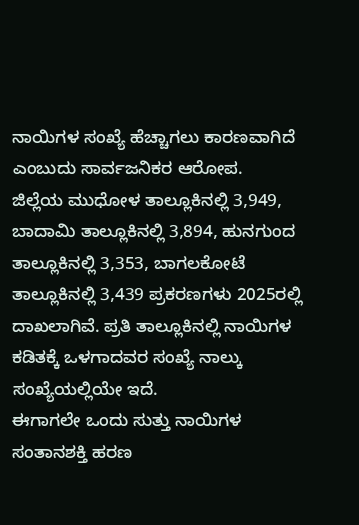ನಾಯಿಗಳ ಸಂಖ್ಯೆ ಹೆಚ್ಚಾಗಲು ಕಾರಣವಾಗಿದೆ ಎಂಬುದು ಸಾರ್ವಜನಿಕರ ಆರೋಪ.
ಜಿಲ್ಲೆಯ ಮುಧೋಳ ತಾಲ್ಲೂಕಿನಲ್ಲಿ 3,949, ಬಾದಾಮಿ ತಾಲ್ಲೂಕಿನಲ್ಲಿ 3,894, ಹುನಗುಂದ ತಾಲ್ಲೂಕಿನಲ್ಲಿ 3,353, ಬಾಗಲಕೋಟೆ ತಾಲ್ಲೂಕಿನಲ್ಲಿ 3,439 ಪ್ರಕರಣಗಳು 2025ರಲ್ಲಿ ದಾಖಲಾಗಿವೆ. ಪ್ರತಿ ತಾಲ್ಲೂಕಿನಲ್ಲಿ ನಾಯಿಗಳ ಕಡಿತಕ್ಕೆ ಒಳಗಾದವರ ಸಂಖ್ಯೆ ನಾಲ್ಕು ಸಂಖ್ಯೆಯಲ್ಲಿಯೇ ಇದೆ.
ಈಗಾಗಲೇ ಒಂದು ಸುತ್ತು ನಾಯಿಗಳ ಸಂತಾನಶಕ್ತಿ ಹರಣ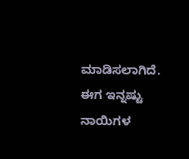ಮಾಡಿಸಲಾಗಿದೆ. ಈಗ ಇನ್ನಷ್ಟು ನಾಯಿಗಳ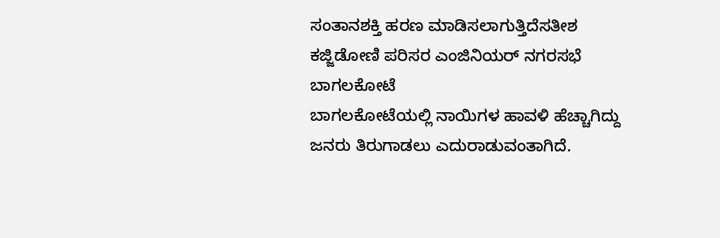ಸಂತಾನಶಕ್ತಿ ಹರಣ ಮಾಡಿಸಲಾಗುತ್ತಿದೆಸತೀಶ ಕಜ್ಜಿಡೋಣಿ ಪರಿಸರ ಎಂಜಿನಿಯರ್ ನಗರಸಭೆ ಬಾಗಲಕೋಟೆ
ಬಾಗಲಕೋಟೆಯಲ್ಲಿ ನಾಯಿಗಳ ಹಾವಳಿ ಹೆಚ್ಚಾಗಿದ್ದು ಜನರು ತಿರುಗಾಡಲು ಎದುರಾಡುವಂತಾಗಿದೆ.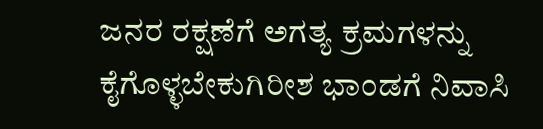ಜನರ ರಕ್ಷಣೆಗೆ ಅಗತ್ಯ ಕ್ರಮಗಳನ್ನು ಕೈಗೊಳ್ಳಬೇಕುಗಿರೀಶ ಭಾಂಡಗೆ ನಿವಾಸಿ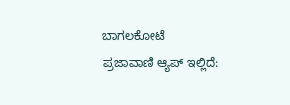ಬಾಗಲಕೋಟೆ
ಪ್ರಜಾವಾಣಿ ಆ್ಯಪ್ ಇಲ್ಲಿದೆ: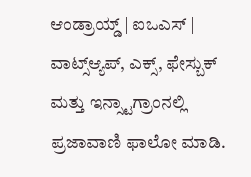ಆಂಡ್ರಾಯ್ಡ್ | ಐಒಎಸ್ | ವಾಟ್ಸ್ಆ್ಯಪ್, ಎಕ್ಸ್, ಫೇಸ್ಬುಕ್ ಮತ್ತು ಇನ್ಸ್ಟಾಗ್ರಾಂನಲ್ಲಿ ಪ್ರಜಾವಾಣಿ ಫಾಲೋ ಮಾಡಿ.